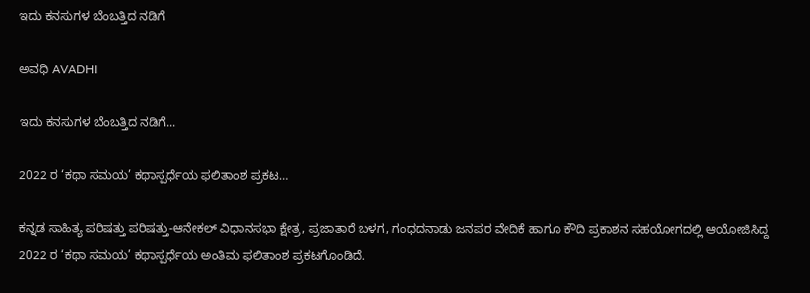ಇದು ಕನಸುಗಳ ಬೆಂಬತ್ತಿದ ನಡಿಗೆ‍

ಅವಧಿ AVADHI

ಇದು ಕನಸುಗಳ ಬೆಂಬತ್ತಿದ ನಡಿಗೆ...

2022 ರ ‘ಕಥಾ ಸಮಯ’ ಕಥಾಸ್ಪರ್ಧೆಯ ಫಲಿತಾಂಶ ಪ್ರಕಟ…

ಕನ್ನಡ ಸಾಹಿತ್ಯ ಪರಿಷತ್ತು ಪರಿಷತ್ತು-ಆನೇಕಲ್ ವಿಧಾನಸಭಾ ಕ್ಷೇತ್ರ, ಪ್ರಜಾತಾರೆ ಬಳಗ, ಗಂಧದನಾಡು ಜನಪರ ವೇದಿಕೆ ಹಾಗೂ ಕೌದಿ ಪ್ರಕಾಶನ ಸಹಯೋಗದಲ್ಲಿ ಆಯೋಜಿಸಿದ್ದ 2022 ರ ‘ಕಥಾ ಸಮಯ’ ಕಥಾಸ್ಪರ್ಧೆಯ ಅಂತಿಮ ಫಲಿತಾಂಶ ಪ್ರಕಟಗೊಂಡಿದೆ.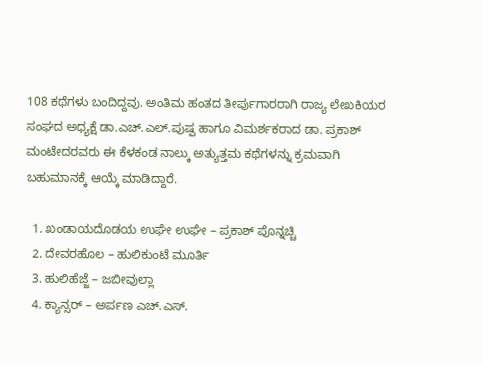108 ಕಥೆಗಳು ಬಂದಿದ್ದವು. ಅಂತಿಮ ಹಂತದ ತೀರ್ಪುಗಾರರಾಗಿ ರಾಜ್ಯ ಲೇಖಕಿಯರ ಸಂಘದ ಅಧ್ಯಕ್ಷೆ ಡಾ.ಎಚ್.ಎಲ್.ಪುಷ್ಪ ಹಾಗೂ ವಿಮರ್ಶಕರಾದ ಡಾ. ಪ್ರಕಾಶ್ ಮಂಟೇದರವರು ಈ ಕೆಳಕಂಡ ನಾಲ್ಕು ಅತ್ಯುತ್ತಮ ಕಥೆಗಳನ್ನು ಕ್ರಮವಾಗಿ ಬಹುಮಾನಕ್ಕೆ ಆಯ್ಕೆ ಮಾಡಿದ್ದಾರೆ.

  1. ಖಂಡಾಯದೊಡಯ ಉಘೇ ಉಘೇ – ಪ್ರಕಾಶ್ ಪೊನ್ನಚ್ಚಿ
  2. ದೇವರಹೊಲ – ಹುಲಿಕುಂಟೆ ಮೂರ್ತಿ
  3. ಹುಲಿಹೆಜ್ಜೆ – ಜಬೀವುಲ್ಲಾ
  4. ಕ್ಯಾನ್ಸರ್ – ಅರ್ಪಣ ಎಚ್.ಎಸ್.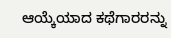ಆಯ್ಕೆಯಾದ ಕಥೆಗಾರರನ್ನು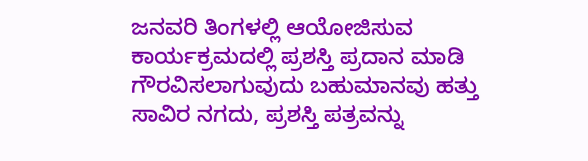ಜನವರಿ ತಿಂಗಳಲ್ಲಿ ಆಯೋಜಿಸುವ ಕಾರ್ಯಕ್ರಮದಲ್ಲಿ ಪ್ರಶಸ್ತಿ ಪ್ರದಾನ ಮಾಡಿ ಗೌರವಿಸಲಾಗುವುದು ಬಹುಮಾನವು ಹತ್ತು ಸಾವಿರ ನಗದು, ಪ್ರಶಸ್ತಿ ಪತ್ರವನ್ನು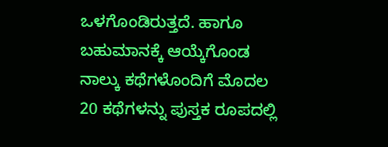ಒಳಗೊಂಡಿರುತ್ತದೆ. ಹಾಗೂ ಬಹುಮಾನಕ್ಕೆ ಆಯ್ಕೆಗೊಂಡ ನಾಲ್ಕು ಕಥೆಗಳೊಂದಿಗೆ ಮೊದಲ 20 ಕಥೆಗಳನ್ನು ಪುಸ್ತಕ ರೂಪದಲ್ಲಿ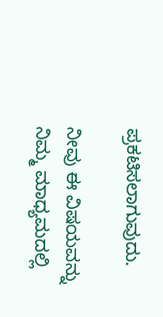ಪ್ರಕಟಿಸಲಾಗುವುದು.

ನೀವು ಈ ವಿಷಯವನ್ನು ನಿಮ್ಮ ಮಾಧ್ಯಮದಲ್ಲಿ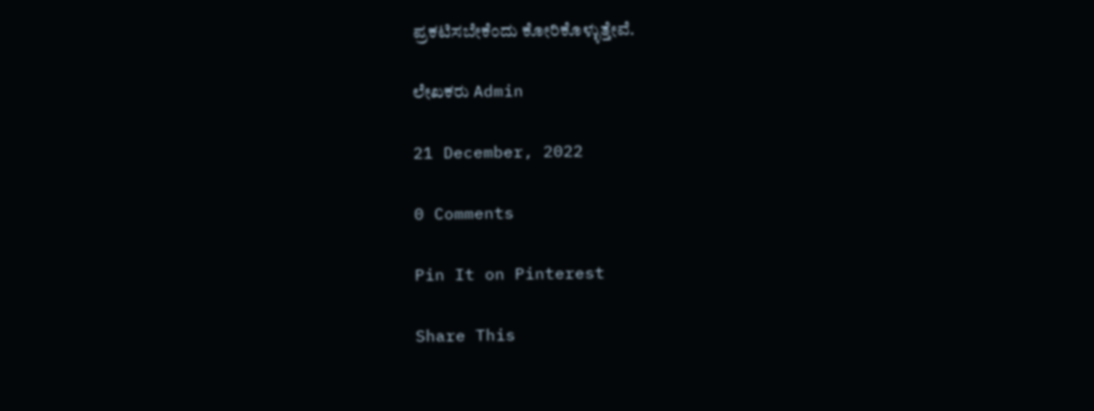ಪ್ರಕಟಿಸಬೇಕೆಂದು ಕೋರಿಕೊಳ್ಳುತ್ತೇವೆ.

ಲೇಖಕರು Admin

21 December, 2022

0 Comments

Pin It on Pinterest

Share This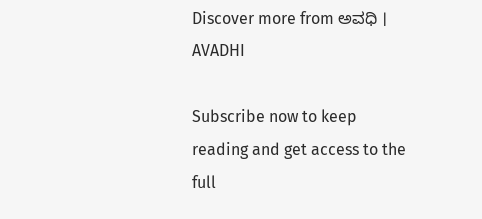Discover more from ಅವಧಿ । AVADHI

Subscribe now to keep reading and get access to the full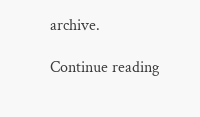archive.

Continue reading